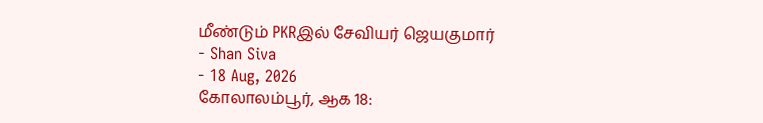மீண்டும் PKRஇல் சேவியர் ஜெயகுமார்
- Shan Siva
- 18 Aug, 2026
கோலாலம்பூர், ஆக 18: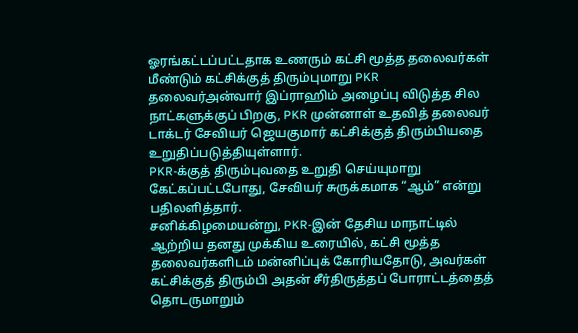ஓரங்கட்டப்பட்டதாக உணரும் கட்சி மூத்த தலைவர்கள் மீண்டும் கட்சிக்குத் திரும்புமாறு PKR தலைவர்அன்வார் இப்ராஹிம் அழைப்பு விடுத்த சில நாட்களுக்குப் பிறகு, PKR முன்னாள் உதவித் தலைவர் டாக்டர் சேவியர் ஜெயகுமார் கட்சிக்குத் திரும்பியதை உறுதிப்படுத்தியுள்ளார்.
PKR-க்குத் திரும்புவதை உறுதி செய்யுமாறு கேட்கப்பட்டபோது, சேவியர் சுருக்கமாக “ஆம்” என்று பதிலளித்தார்.
சனிக்கிழமையன்று, PKR-இன் தேசிய மாநாட்டில் ஆற்றிய தனது முக்கிய உரையில், கட்சி மூத்த தலைவர்களிடம் மன்னிப்புக் கோரியதோடு, அவர்கள் கட்சிக்குத் திரும்பி அதன் சீர்திருத்தப் போராட்டத்தைத் தொடருமாறும்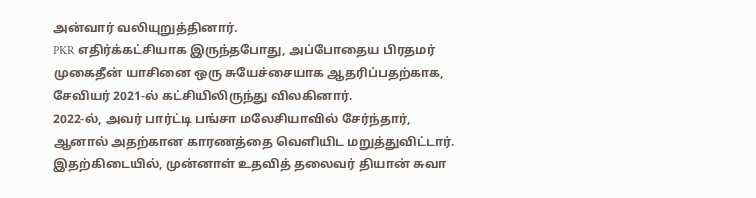அன்வார் வலியுறுத்தினார்.
PKR எதிர்க்கட்சியாக இருந்தபோது, அப்போதைய பிரதமர் முகைதீன் யாசினை ஒரு சுயேச்சையாக ஆதரிப்பதற்காக, சேவியர் 2021-ல் கட்சியிலிருந்து விலகினார்.
2022-ல், அவர் பார்ட்டி பங்சா மலேசியாவில் சேர்ந்தார், ஆனால் அதற்கான காரணத்தை வெளியிட மறுத்துவிட்டார்.
இதற்கிடையில், முன்னாள் உதவித் தலைவர் தியான் சுவா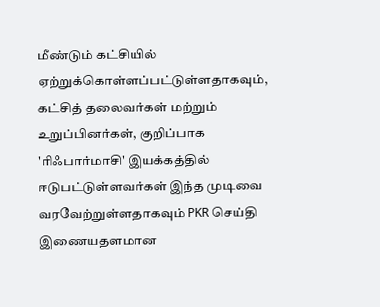மீண்டும் கட்சியில் ஏற்றுக்கொள்ளப்பட்டுள்ளதாகவும், கட்சித் தலைவர்கள் மற்றும் உறுப்பினர்கள், குறிப்பாக 'ரிஃபார்மாசி' இயக்கத்தில் ஈடுபட்டுள்ளவர்கள் இந்த முடிவை வரவேற்றுள்ளதாகவும் PKR செய்தி இணையதளமான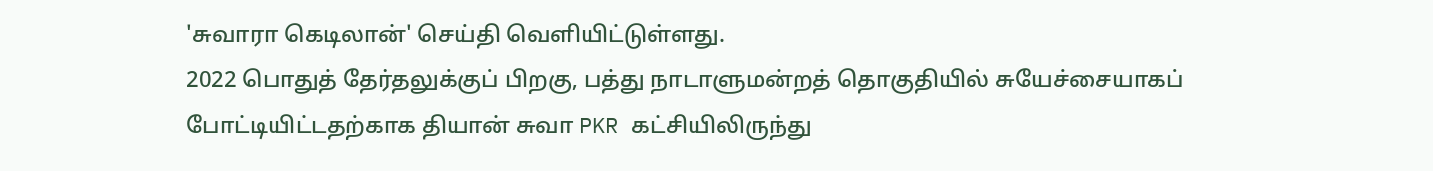'சுவாரா கெடிலான்' செய்தி வெளியிட்டுள்ளது.
2022 பொதுத் தேர்தலுக்குப் பிறகு, பத்து நாடாளுமன்றத் தொகுதியில் சுயேச்சையாகப் போட்டியிட்டதற்காக தியான் சுவா PKR கட்சியிலிருந்து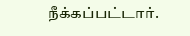நீக்கப்பட்டார்.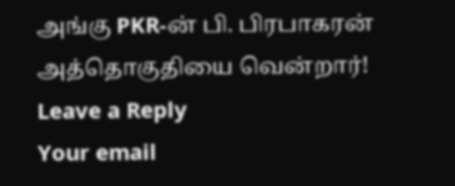அங்கு PKR-ன் பி. பிரபாகரன் அத்தொகுதியை வென்றார்!
Leave a Reply
Your email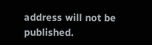address will not be published.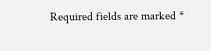Required fields are marked *